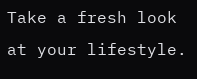Take a fresh look at your lifestyle.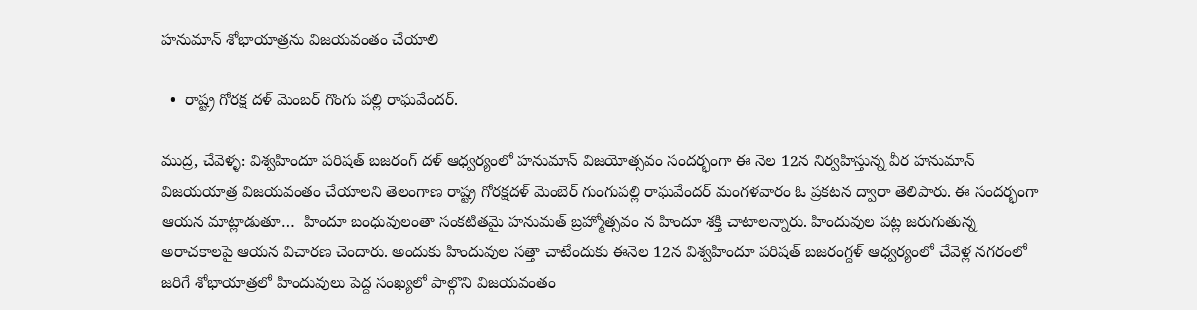హనుమాన్ శోభాయాత్రను విజయవంతం చేయాలి

  •  రాష్ట్ర గోరక్ష దళ్ మెంబర్ గొంగు పల్లి రాఘవేందర్.

ముద్ర, చేవెళ్ళ: విశ్వహిందూ పరిషత్‌ బజరంగ్‌ దళ్‌ ఆధ్వర్యంలో హనుమాన్‌ విజయోత్సవం సందర్భంగా ఈ నెల 12న నిర్వహిస్తున్న వీర హనుమాన్ విజయయాత్ర విజయవంతం చేయాలని తెలంగాణ రాష్ట్ర గోరక్షదళ్ మెంబెర్ గుంగుపల్లి రాఘవేందర్ మంగళవారం ఓ ప్రకటన ద్వారా తెలిపారు. ఈ సందర్భంగా ఆయన మాట్లాడుతూ…  హిందూ బంధువులంతా సంకటితమై హనుమత్ బ్రహ్మోత్సవం న హిందూ శక్తి చాటాలన్నారు. హిందువుల పట్ల జరుగుతున్న అరాచకాలపై ఆయన విచారణ చెందారు. అందుకు హిందువుల సత్తా చాటేందుకు ఈనెల 12న విశ్వహిందూ పరిషత్ బజరంగ్దళ్ ఆధ్వర్యంలో చేవెళ్ల నగరంలో జరిగే శోభాయాత్రలో హిందువులు పెద్ద సంఖ్యలో పాల్గొని విజయవంతం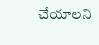చేయాలని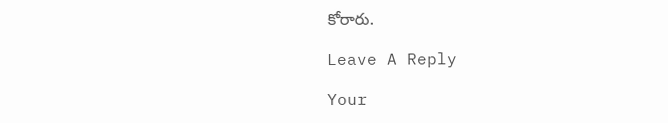కోరారు.

Leave A Reply

Your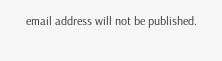email address will not be published.